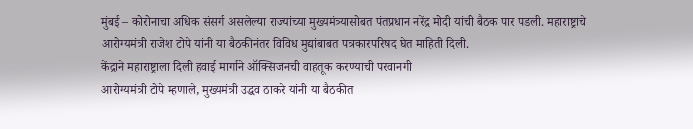मुंबई – कोरोनाचा अधिक संसर्ग असलेल्या राज्यांच्या मुख्यमंत्र्यासोबत पंतप्रधान नरेंद्र मोदी यांची बैठक पार पडली. महाराष्ट्राचे आरोग्यमंत्री राजेश टोपे यांनी या बैठकीनंतर विविध मुद्यांबाबत पत्रकारपरिषद घेत माहिती दिली.
केंद्राने महाराष्ट्राला दिली हवाई मार्गाने ऑक्सिजनची वाहतूक करण्याची परवानगी
आरोग्यमंत्री टोपे म्हणाले, मुख्यमंत्री उद्धव ठाकरे यांनी या बैठकीत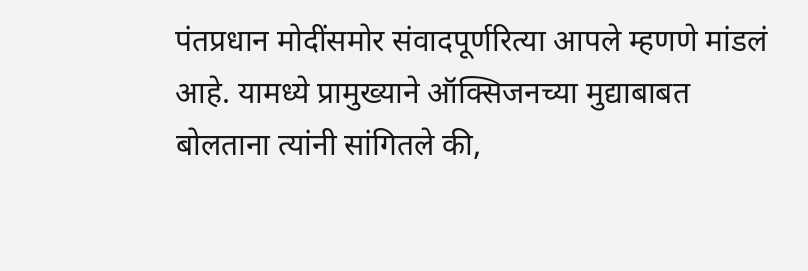पंतप्रधान मोदींसमोर संवादपूर्णरित्या आपले म्हणणे मांडलं आहे. यामध्ये प्रामुख्याने ऑक्सिजनच्या मुद्याबाबत बोलताना त्यांनी सांगितले की,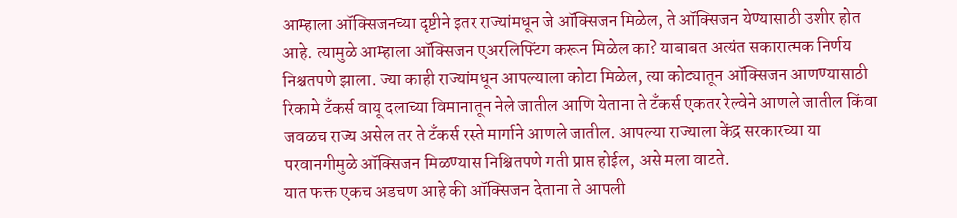आम्हाला ऑक्सिजनच्या दृष्टीने इतर राज्यांमधून जे ऑक्सिजन मिळेल, ते ऑक्सिजन येण्यासाठी उशीर होत आहे. त्यामुळे आम्हाला ऑक्सिजन एअरलिफ्टिंग करून मिळेल का? याबाबत अत्यंत सकारात्मक निर्णय निश्चतपणे झाला. ज्या काही राज्यांमधून आपल्याला कोटा मिळेल, त्या कोट्यातून ऑक्सिजन आणण्यासाठी रिकामे टँकर्स वायू दलाच्या विमानातून नेले जातील आणि येताना ते टँकर्स एकतर रेल्वेने आणले जातील किंवा जवळच राज्य असेल तर ते टँकर्स रस्ते मार्गाने आणले जातील. आपल्या राज्याला केंद्र सरकारच्या या परवानगीमुळे ऑक्सिजन मिळण्यास निश्चितपणे गती प्राप्त होईल, असे मला वाटते.
यात फक्त एकच अडचण आहे की ऑक्सिजन देताना ते आपली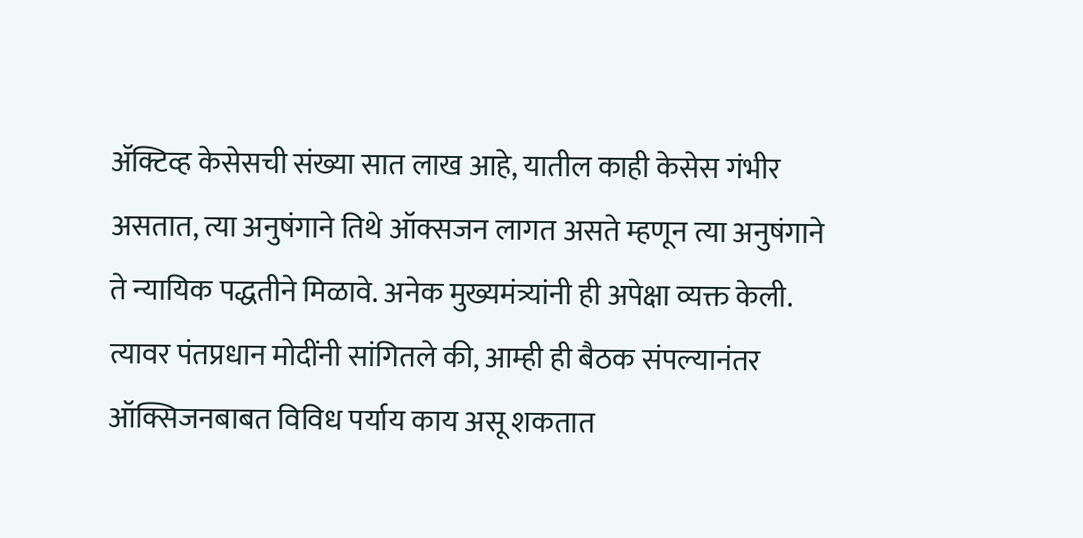ॲक्टिव्ह केसेसची संख्या सात लाख आहे, यातील काही केसेस गंभीर असतात, त्या अनुषंगाने तिथे ऑक्सजन लागत असते म्हणून त्या अनुषंगाने ते न्यायिक पद्धतीने मिळावे. अनेक मुख्यमंत्र्यांनी ही अपेक्षा व्यक्त केली. त्यावर पंतप्रधान मोदींनी सांगितले की, आम्ही ही बैठक संपल्यानंतर ऑक्सिजनबाबत विविध पर्याय काय असू शकतात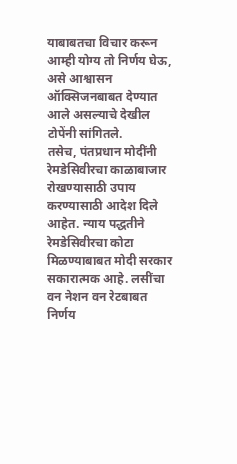याबाबतचा विचार करून आम्ही योग्य तो निर्णय घेऊ, असे आश्वासन ऑक्सिजनबाबत देण्यात आले असल्याचे देखील टोपेंनी सांगितले.
तसेच, पंतप्रधान मोदींनी रेमडेसिवीरचा काळाबाजार रोखण्यासाठी उपाय करण्यासाठी आदेश दिले आहेत. न्याय पद्धतीने रेमडेसिवीरचा कोटा मिळण्याबाबत मोदी सरकार सकारात्मक आहे. लसींचा वन नेशन वन रेटबाबत निर्णय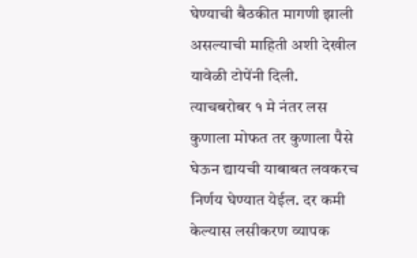घेण्याची बैठकीत मागणी झाली असल्याची माहिती अशी देखील यावेळी टोपेंनी दिली.
त्याचबरोबर १ मे नंतर लस कुणाला मोफत तर कुणाला पैसे घेऊन द्यायची याबाबत लवकरच निर्णय घेण्यात येईल. दर कमी केल्यास लसीकरण व्यापक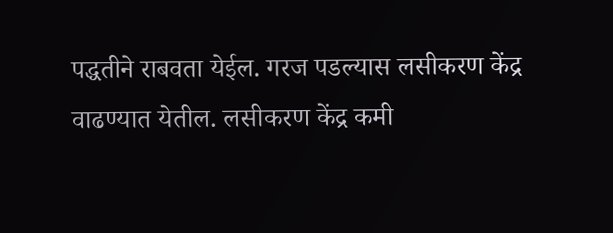पद्धतीने राबवता येईल. गरज पडल्यास लसीकरण केंद्र वाढण्यात येतील. लसीकरण केंद्र कमी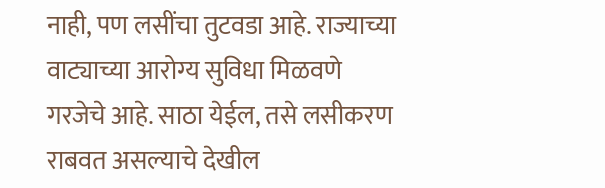नाही, पण लसींचा तुटवडा आहे. राज्याच्या वाट्याच्या आरोग्य सुविधा मिळवणे गरजेचे आहे. साठा येईल, तसे लसीकरण राबवत असल्याचे देखील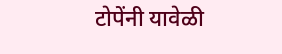टोपेंनी यावेळी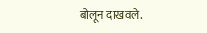बोलून दाखवले.